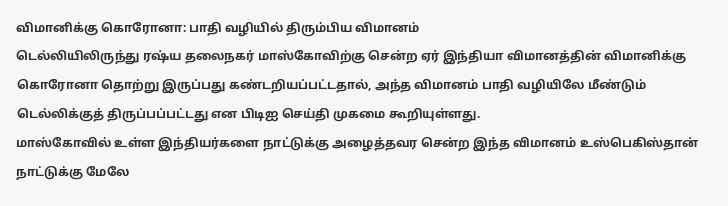விமானிக்கு கொரோனா: பாதி வழியில் திரும்பிய விமானம்
டெல்லியிலிருந்து ரஷ்ய தலைநகர் மாஸ்கோவிற்கு சென்ற ஏர் இந்தியா விமானத்தின் விமானிக்கு கொரோனா தொற்று இருப்பது கண்டறியப்பட்டதால், அந்த விமானம் பாதி வழியிலே மீண்டும் டெல்லிக்குத் திருப்பப்பட்டது என பிடிஐ செய்தி முகமை கூறியுள்ளது.
மாஸ்கோவில் உள்ள இந்தியர்களை நாட்டுக்கு அழைத்தவர சென்ற இந்த விமானம் உஸ்பெகிஸ்தான் நாட்டுக்கு மேலே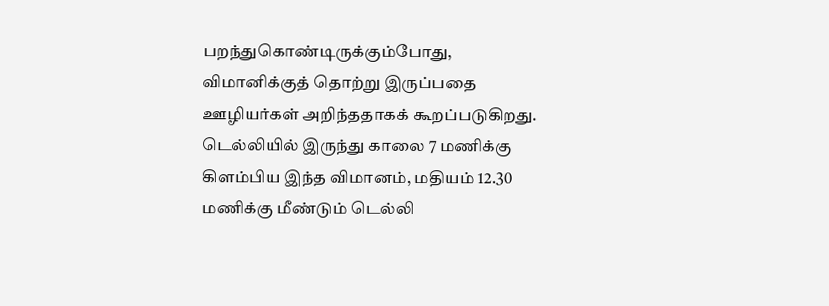பறந்துகொண்டிருக்கும்போது, விமானிக்குத் தொற்று இருப்பதை ஊழியர்கள் அறிந்ததாகக் கூறப்படுகிறது.
டெல்லியில் இருந்து காலை 7 மணிக்கு கிளம்பிய இந்த விமானம், மதியம் 12.30 மணிக்கு மீண்டும் டெல்லி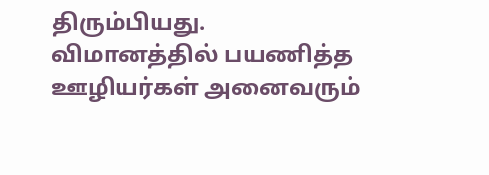திரும்பியது.
விமானத்தில் பயணித்த ஊழியர்கள் அனைவரும்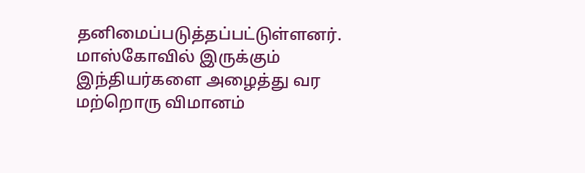தனிமைப்படுத்தப்பட்டுள்ளனர்.
மாஸ்கோவில் இருக்கும் இந்தியர்களை அழைத்து வர மற்றொரு விமானம்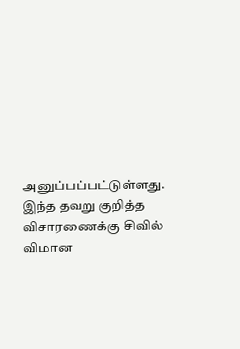அனுப்பப்பட்டுள்ளது.
இந்த தவறு குறித்த விசாரணைக்கு சிவில் விமான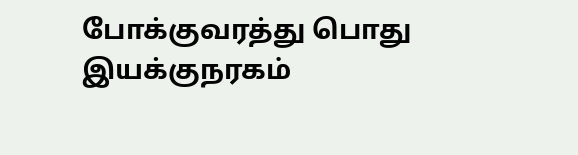போக்குவரத்து பொது இயக்குநரகம்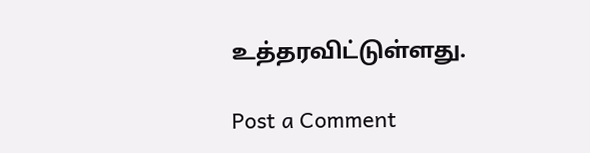உத்தரவிட்டுள்ளது.

Post a Comment